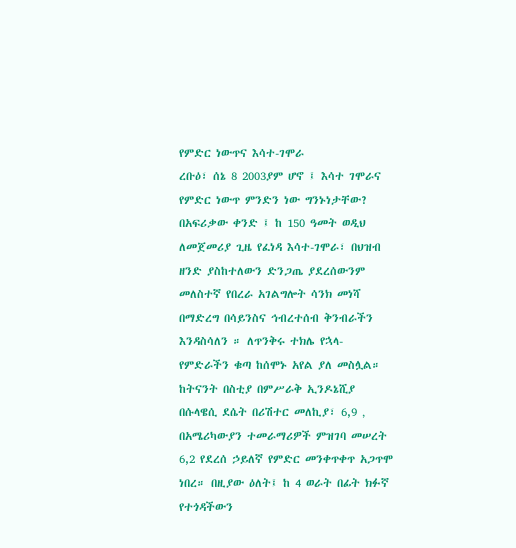የምድር ነውጥና እሳተ-ገሞራ
ረቡዕ፣ ሰኔ 8 2003ያም ሆኖ ፤ እሳተ ገሞራና የምድር ነውጥ ምንድን ነው ግንኑነታቸው?
በአፍሪቃው ቀንድ ፤ ከ 150 ዓመት ወዲህ ለመጀመሪያ ጊዜ የፈነዳ እሳተ-ገሞራ፣ በህዝብ ዘንድ ያስከተለውን ድንጋጤ ያደረሰውንም መለስተኛ የበረራ አገልግሎት ሳንክ መነሻ በማድረግ በሳይንስና ኅብረተሰብ ቅንብራችን እንዳስሳለን ። ለጥንቅሩ ተክሌ የኋላ-
የምድራችን ቁጣ ከሰሞኑ አየል ያለ መስሏል። ከትናንት በስቲያ በምሥራቅ ኢንዶኔሺያ በሱላዌሲ ደሴት በሪሽተር መለኪያ፣ 6,9 ‚ በአሜሪካውያን ተመራማሪዎች ምዝገባ መሠረት 6,2 የደረሰ ኃይለኛ የምድር መንቀጥቀጥ አጋጥሞ ነበረ። በዚያው ዕለት፤ ከ 4 ወራት በፊት ክፉኛ የተጎዳችውን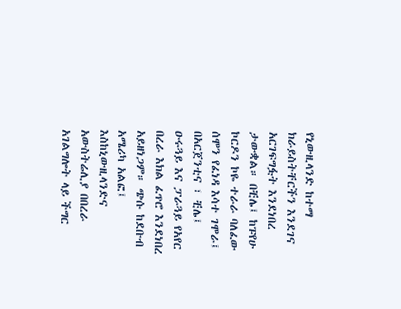የኒውዚላንድ ከተማ ክራይስትቸርችን እንደገና አርገፍግፏት እንደነበረ ታውቋል። በቺሌ፤ ከፑየሁ ኮርዶን ኮዬ ተራራ ባለፈው ሰሞን የፈነዳ እሳተ ገሞራ፤ በአርጀንቲና ፣ ቺሌ፤ ዑሩጓይ እና ፓራጓይ የአየር በረራ እክል ፈጥሮ እንደነበረ አይዘነጋም። ጭሱ ከደቡብ አሜሪካ አልፎ፤ እስከኒውዚላንድና አውስትሬሊያ በበረራ አገልግሎት ላይ ችግር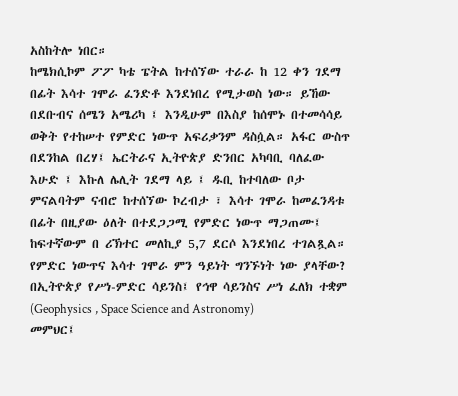አስከትሎ ነበር።
ከሜክሲኮም ፖፖ ካቴ ፔትል ከተሰኘው ተራራ ከ 12 ቀን ገደማ በፊት እሳተ ገሞራ ፈንድቶ እንደነበረ የሚታወስ ነው። ይኸው በደቡብና ሰሜን አሜሪካ ፤ እንዲሁም በእስያ ከሰሞኑ በተመሳሳይ ወቅት የተከሠተ የምድር ነውጥ አፍሪቃንም ዳስሷል። አፋር ውስጥ በደንከል በረሃ፤ ኤርትራና ኢትዮጵያ ድንበር አካባቢ ባለፈው እሁድ ፤ እኩለ ሌሊት ገደማ ላይ ፤ ዱቢ ከተባለው ቦታ ምናልባትም ናብሮ ከተሰኘው ኮረብታ ፣ እሳተ ገሞራ ከመፈንዳቱ በፊት በዚያው ዕለት በተደጋጋሚ የምድር ነውጥ ማጋጠሙ፤ ከፍተኛውም በ ሪኽተር መለኪያ 5,7 ደርሶ እንደነበረ ተገልጿል። የምድር ነውጥና እሳተ ገሞራ ምን ዓይነት ግንኙነት ነው ያላቸው? በኢትዮጵያ የሥነ-ምድር ሳይንስ፤ የኅዋ ሳይንስና ሥነ ፈለክ ተቋም (Geophysics , Space Science and Astronomy)
መምህር፤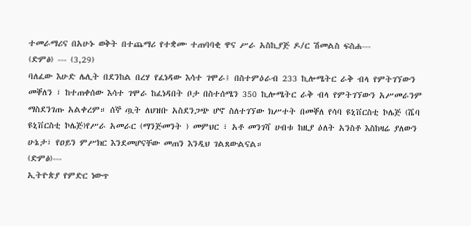ተመራማሪና በአሁኑ ወቅት በተጨማሪ የተቋሙ ተጠባባቂ ዋና ሥራ አስኪያጅ ዶ/ር ሽመልስ ፍስሐ---
(ድምፅ) --- (3,29)
ባለፈው እሁድ ሌሊት በደንከል በረሃ የፈነዳው እሳተ ገሞራ፤ በስተምዕራብ 233 ኪሎሜትር ራቅ ብላ የምትገኘውን መቐለን ፣ ከተጠቀሰው እሳተ ገሞራ ከፈነዳበት ቦታ በስተሰሜን 350 ኪሎሜትር ራቅ ብላ የምትገኘውን አሥመራንም ማስደንገጡ አልቀረም። ሰኞ ጧት ለህዝቡ አስደንጋጭ ሆኖ ስለተገኘው ክሥተት በመቐለ የሳባ ዩኒቨርስቲ ኮሌጅ (ሼባ ዩኒቨርስቲ ኮሌጅ)የሥራ አመራር (ማንጅመንት ) መምህር ፣ አቶ መንገሻ ሀብቱ ከዚያ ዕለት አንስቶ እስከዛሬ ያለውን ሁኔታ፣ የዐይን ምሥክር እንደመሆናቸው መጠን እንዲህ ገልጸውልናል።
(ድምፅ)---
ኢትዮጵያ የምድር ነውጥ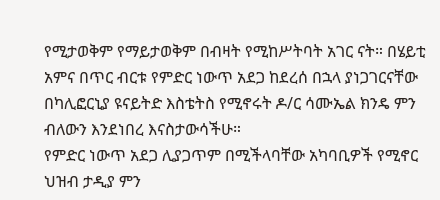የሚታወቅም የማይታወቅም በብዛት የሚከሥትባት አገር ናት። በሄይቲ አምና በጥር ብርቱ የምድር ነውጥ አደጋ ከደረሰ በኋላ ያነጋገርናቸው በካሊፎርኒያ ዩናይትድ እስቴትስ የሚኖሩት ዶ/ር ሳሙኤል ክንዴ ምን ብለውን እንደነበረ እናስታውሳችሁ።
የምድር ነውጥ አደጋ ሊያጋጥም በሚችላባቸው አካባቢዎች የሚኖር ህዝብ ታዲያ ምን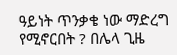ዓይነት ጥንቃቄ ነው ማድረግ የሚኖርበት ? በሌላ ጊዜ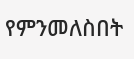የምንመለስበት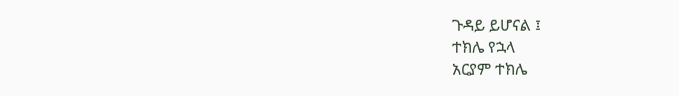ጉዳይ ይሆናል ፤
ተክሌ የኋላ
አርያም ተክሌ